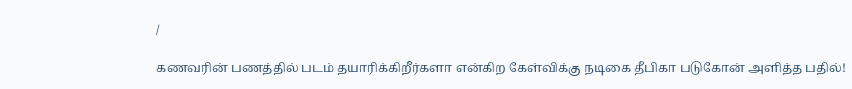/

கணவரின் பணத்தில் படம் தயாரிக்கிறீர்களா என்கிற கேள்விக்கு நடிகை தீபிகா படுகோன் அளித்த பதில்!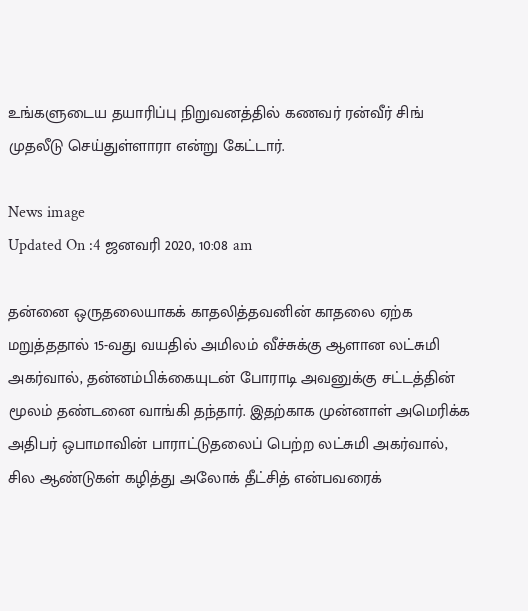உங்களுடைய தயாரிப்பு நிறுவனத்தில் கணவர் ரன்வீர் சிங் முதலீடு செய்துள்ளாரா என்று கேட்டார்.

News image
Updated On :4 ஜனவரி 2020, 10:08 am

தன்னை ஒருதலையாகக் காதலித்தவனின் காதலை ஏற்க மறுத்ததால் 15-வது வயதில் அமிலம் வீச்சுக்கு ஆளான லட்சுமி அகர்வால், தன்னம்பிக்கையுடன் போராடி அவனுக்கு சட்டத்தின் மூலம் தண்டனை வாங்கி தந்தார். இதற்காக முன்னாள் அமெரிக்க அதிபர் ஒபாமாவின் பாராட்டுதலைப் பெற்ற லட்சுமி அகர்வால், சில ஆண்டுகள் கழித்து அலோக் தீட்சித் என்பவரைக்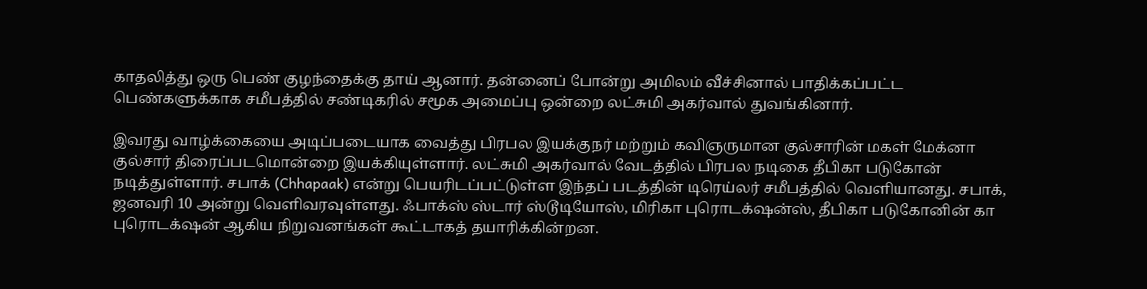காதலித்து ஒரு பெண் குழந்தைக்கு தாய் ஆனார். தன்னைப் போன்று அமிலம் வீச்சினால் பாதிக்கப்பட்ட பெண்களுக்காக சமீபத்தில் சண்டிகரில் சமூக அமைப்பு ஒன்றை லட்சுமி அகர்வால் துவங்கினார்.

இவரது வாழ்க்கையை அடிப்படையாக வைத்து பிரபல இயக்குநர் மற்றும் கவிஞருமான குல்சாரின் மகள் மேக்னா குல்சார் திரைப்படமொன்றை இயக்கியுள்ளார். லட்சுமி அகர்வால் வேடத்தில் பிரபல நடிகை தீபிகா படுகோன் நடித்துள்ளார். சபாக் (Chhapaak) என்று பெயரிடப்பட்டுள்ள இந்தப் படத்தின் டிரெய்லர் சமீபத்தில் வெளியானது. சபாக், ஜனவரி 10 அன்று வெளிவரவுள்ளது. ஃபாக்ஸ் ஸ்டார் ஸ்டூடியோஸ், மிரிகா புரொடக்‌ஷன்ஸ், தீபிகா படுகோனின் கா புரொடக்‌ஷன் ஆகிய நிறுவனங்கள் கூட்டாகத் தயாரிக்கின்றன.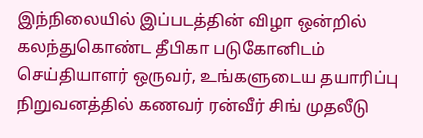இந்நிலையில் இப்படத்தின் விழா ஒன்றில் கலந்துகொண்ட தீபிகா படுகோனிடம் செய்தியாளர் ஒருவர், உங்களுடைய தயாரிப்பு நிறுவனத்தில் கணவர் ரன்வீர் சிங் முதலீடு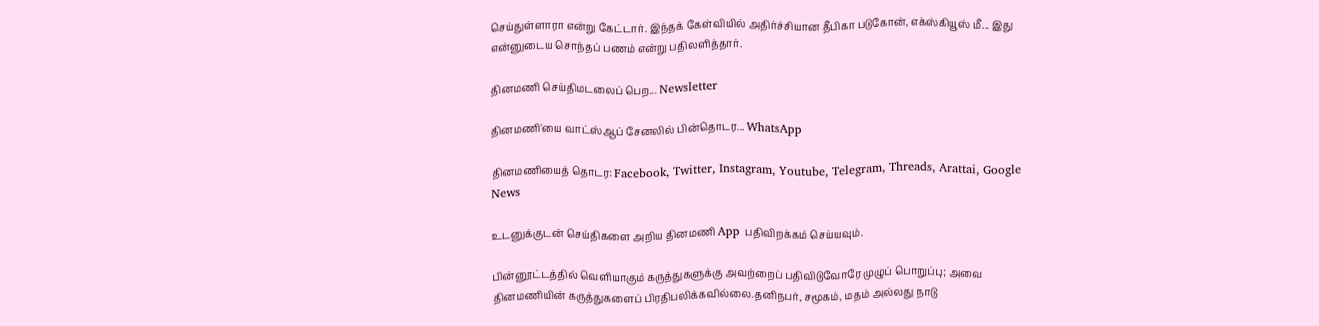செய்துள்ளாரா என்று கேட்டார். இந்தக் கேள்வியில் அதிர்ச்சியான தீபிகா படுகோன், எக்ஸ்கியூஸ் மீ... இது என்னுடைய சொந்தப் பணம் என்று பதிலளித்தார்.

தினமணி செய்திமடலைப் பெற... Newsletter

தினமணி'யை வாட்ஸ்ஆப் சேனலில் பின்தொடர... WhatsApp

தினமணியைத் தொடர: Facebook, Twitter, Instagram, Youtube, Telegram, Threads, Arattai, Google News

உடனுக்குடன் செய்திகளை அறிய தினமணி App பதிவிறக்கம் செய்யவும்.

பின்னூட்டத்தில் வெளியாகும் கருத்துகளுக்கு அவற்றைப் பதிவிடுவோரே முழுப் பொறுப்பு; அவை தினமணியின் கருத்துகளைப் பிரதிபலிக்கவில்லை.தனிநபர், சமூகம், மதம் அல்லது நாடு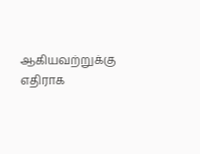ஆகியவற்றுக்கு எதிராக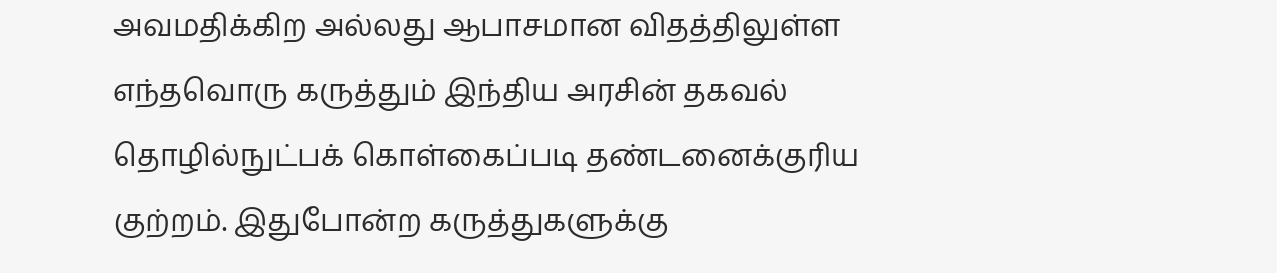அவமதிக்கிற அல்லது ஆபாசமான விதத்திலுள்ள எந்தவொரு கருத்தும் இந்திய அரசின் தகவல் தொழில்நுட்பக் கொள்கைப்படி தண்டனைக்குரிய குற்றம். இதுபோன்ற கருத்துகளுக்கு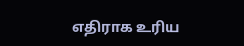எதிராக உரிய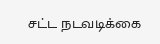சட்ட நடவடிக்கை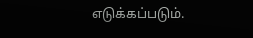எடுக்கப்படும்.